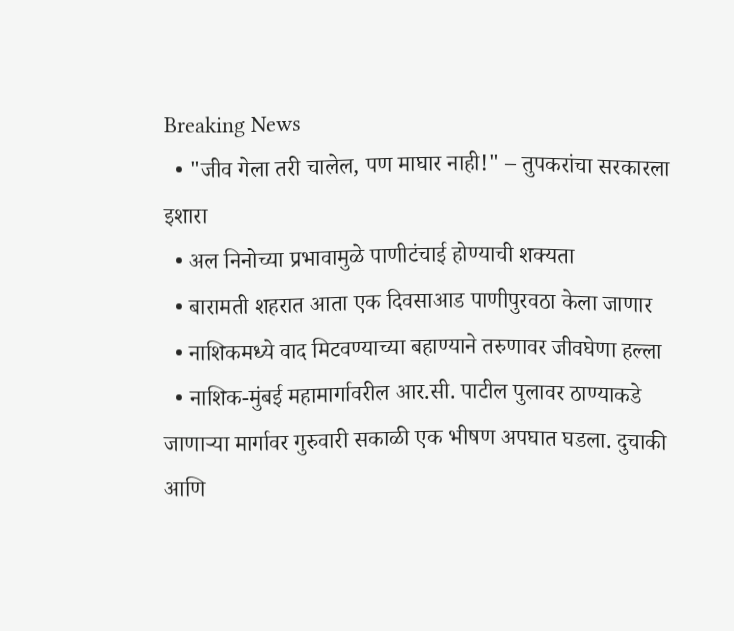Breaking News
  • "जीव गेला तरी चालेल, पण माघार नाही!" – तुपकरांचा सरकारला इशारा
  • अल निनोच्या प्रभावामुळे पाणीटंचाई होण्याची शक्यता
  • बारामती शहरात आता एक दिवसाआड पाणीपुरवठा केला जाणार
  • नाशिकमध्ये वाद मिटवण्याच्या बहाण्याने तरुणावर जीवघेणा हल्ला
  • नाशिक-मुंबई महामार्गावरील आर.सी. पाटील पुलावर ठाण्याकडे जाणाऱ्या मार्गावर गुरुवारी सकाळी एक भीषण अपघात घडला. दुचाकी आणि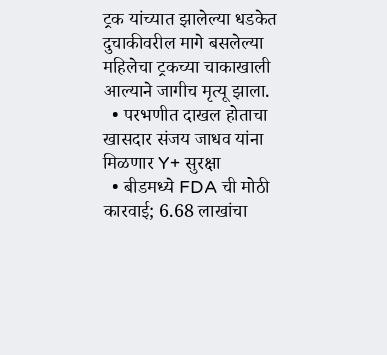ट्रक यांच्यात झालेल्या धडकेत दुचाकीवरील मागे बसलेल्या महिलेचा ट्रकच्या चाकाखाली आल्याने जागीच मृत्यू झाला.
  • परभणीत दाखल होताचा खासदार संजय जाधव यांना मिळणार Y+ सुरक्षा
  • बीडमध्ये FDA ची मोठी कारवाई; 6.68 लाखांचा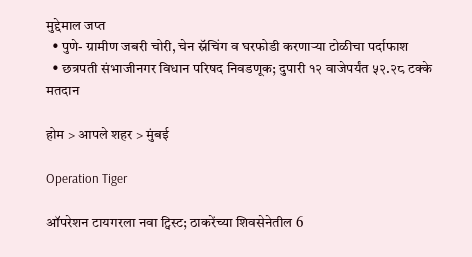मुद्देमाल जप्त
  • पुणे- ग्रामीण जबरी चोरी, चेन स्नॅचिंग व घरफोडी करणाऱ्या टोळीचा पर्दाफाश
  • छत्रपती संभाजीनगर विधान परिषद निवडणूक; दुपारी १२ वाजेपर्यंत ५२.२८ टक्के मतदान

होम > आपले शहर > मुंबई

Operation Tiger

ऑपरेशन टायगरला नवा ट्विस्ट; ठाकरेंच्या शिवसेनेतील 6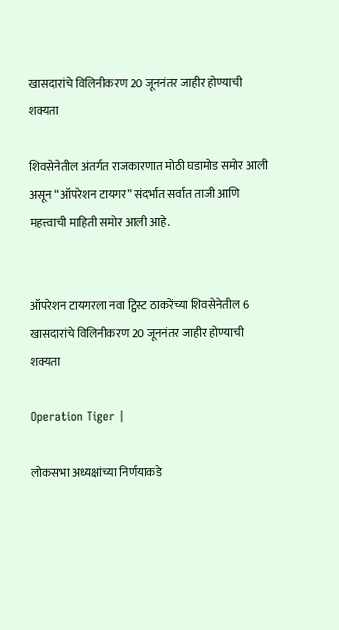खासदारांचे विलिनीकरण 20 जूननंतर जाहीर होण्याची शक्यता

शिवसेनेतील अंतर्गत राजकारणात मोठी घडामोड समोर आली असून “ऑपरेशन टायगर” संदर्भात सर्वात ताजी आणि महत्त्वाची माहिती समोर आली आहे.


ऑपरेशन टायगरला नवा ट्विस्ट ठाकरेंच्या शिवसेनेतील 6 खासदारांचे विलिनीकरण 20 जूननंतर जाहीर होण्याची शक्यता

Operation Tiger |

लोकसभा अध्यक्षांच्या निर्णयाकडे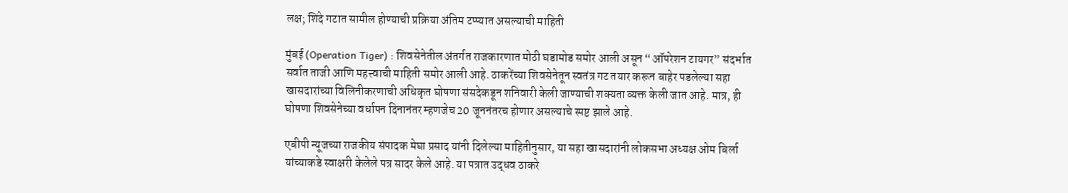लक्ष; शिंदे गटात सामील होण्याची प्रक्रिया अंतिम टप्प्यात असल्याची माहिती

मुंबई (Operation Tiger) : शिवसेनेतील अंतर्गत राजकारणात मोठी घडामोड समोर आली असून “ऑपरेशन टायगर” संदर्भात सर्वात ताजी आणि महत्त्वाची माहिती समोर आली आहे. ठाकरेंच्या शिवसेनेतून स्वतंत्र गट तयार करून बाहेर पडलेल्या सहा खासदारांच्या विलिनीकरणाची अधिकृत घोषणा संसदेकडून शनिवारी केली जाण्याची शक्यता व्यक्त केली जात आहे. मात्र, ही घोषणा शिवसेनेच्या वर्धापन दिनानंतर म्हणजेच 20 जूननंतरच होणार असल्याचे स्पष्ट झाले आहे.

एबीपी न्यूजच्या राजकीय संपादक मेघा प्रसाद यांनी दिलेल्या माहितीनुसार, या सहा खासदारांनी लोकसभा अध्यक्ष ओम बिर्ला यांच्याकडे स्वाक्षरी केलेले पत्र सादर केले आहे. या पत्रात उद्धव ठाकरे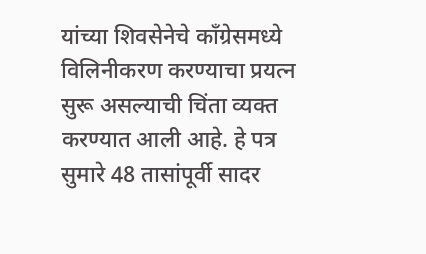यांच्या शिवसेनेचे काँग्रेसमध्ये विलिनीकरण करण्याचा प्रयत्न सुरू असल्याची चिंता व्यक्त करण्यात आली आहे. हे पत्र सुमारे 48 तासांपूर्वी सादर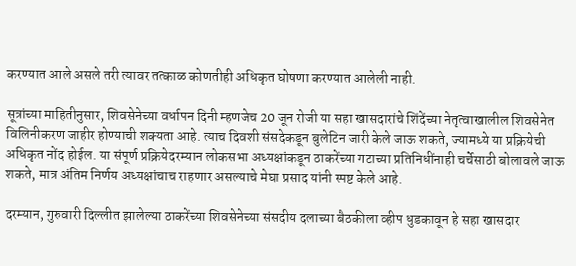करण्यात आले असले तरी त्यावर तत्काळ कोणतीही अधिकृत घोषणा करण्यात आलेली नाही.

सूत्रांच्या माहितीनुसार, शिवसेनेच्या वर्धापन दिनी म्हणजेच 20 जून रोजी या सहा खासदारांचे शिंदेंच्या नेतृत्वाखालील शिवसेनेत विलिनीकरण जाहीर होण्याची शक्यता आहे. त्याच दिवशी संसदेकडून बुलेटिन जारी केले जाऊ शकते, ज्यामध्ये या प्रक्रियेची अधिकृत नोंद होईल. या संपूर्ण प्रक्रियेदरम्यान लोकसभा अध्यक्षांकडून ठाकरेंच्या गटाच्या प्रतिनिधींनाही चर्चेसाठी बोलावले जाऊ शकते, मात्र अंतिम निर्णय अध्यक्षांचाच राहणार असल्याचे मेघा प्रसाद यांनी स्पष्ट केले आहे.

दरम्यान, गुरुवारी दिल्लीत झालेल्या ठाकरेंच्या शिवसेनेच्या संसदीय दलाच्या बैठकीला व्हीप धुडकावून हे सहा खासदार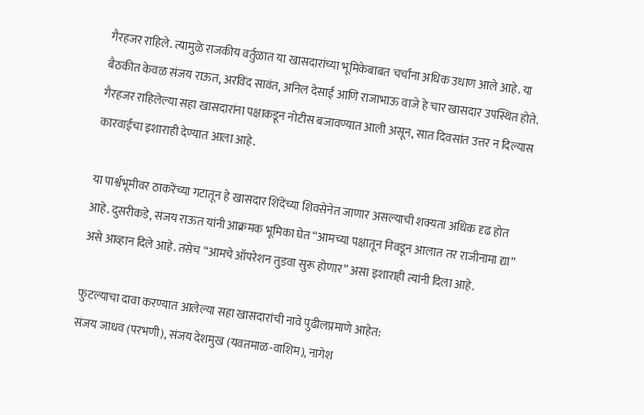गैरहजर राहिले. त्यामुळे राजकीय वर्तुळात या खासदारांच्या भूमिकेबाबत चर्चांना अधिक उधाण आले आहे. या बैठकीत केवळ संजय राऊत, अरविंद सावंत, अनिल देसाई आणि राजाभाऊ वाजे हे चार खासदार उपस्थित होते. गैरहजर राहिलेल्या सहा खासदारांना पक्षाकडून नोटीस बजावण्यात आली असून, सात दिवसांत उत्तर न दिल्यास कारवाईचा इशाराही देण्यात आला आहे.

या पार्श्वभूमीवर ठाकरेंच्या गटातून हे खासदार शिंदेंच्या शिवसेनेत जाणार असल्याची शक्यता अधिक दृढ होत आहे. दुसरीकडे, संजय राऊत यांनी आक्रमक भूमिका घेत “आमच्या पक्षातून निवडून आलात तर राजीनामा द्या” असे आव्हान दिले आहे. तसेच “आमचे ऑपरेशन तुडवा सुरू होणार” असा इशाराही त्यांनी दिला आहे.

फुटल्याचा दावा करण्यात आलेल्या सहा खासदारांची नावे पुढीलप्रमाणे आहेत:
संजय जाधव (परभणी), संजय देशमुख (यवतमाळ-वाशिम), नागेश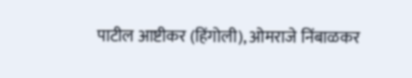पाटील आष्टीकर (हिंगोली), ओमराजे निंबाळकर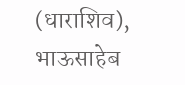(धाराशिव), भाऊसाहेब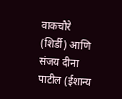वाकचौरे (शिर्डी) आणि संजय दीना पाटील (ईशान्य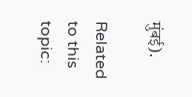मुंबई).

Related to this topic: